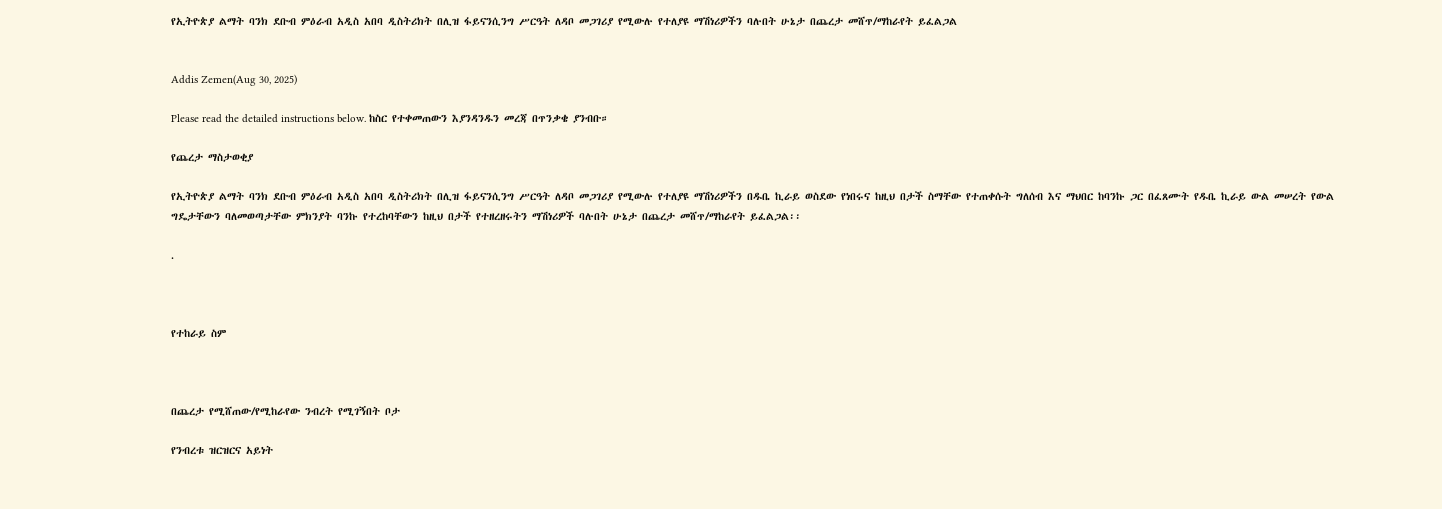የኢትዮጵያ ልማት ባንክ ደቡብ ምዕራብ አዲስ አበባ ዲስትሪክት በሊዝ ፋይናንሲንግ ሥርዓት ለዳቦ መጋገሪያ የሚውሉ የተለያዩ ማሽነሪዎችን ባሉበት ሁኔታ በጨረታ መሸጥ/ማከራየት ይፈልጋል


Addis Zemen(Aug 30, 2025)

Please read the detailed instructions below. ከስር የተቀመጠውን እያንዳንዱን መረጃ በጥንቃቄ ያንብቡ።

የጨረታ ማስታወቂያ

የኢትዮጵያ ልማት ባንክ ደቡብ ምዕራብ አዲስ አበባ ዲስትሪክት በሊዝ ፋይናንሲንግ ሥርዓት ለዳቦ መጋገሪያ የሚውሉ የተለያዩ ማሽነሪዎችን በዱቤ ኪራይ ወስደው የነበሩና ከዚህ በታች ስማቸው የተጠቀሱት ግለሰብ እና ማህበር ከባንኩ ጋር በፈጸሙት የዱቤ ኪራይ ውል መሠረት የውል ግዴታቸውን ባለመወጣታቸው ምክንያት ባንኩ የተረከባቸውን ከዚህ በታች የተዘረዘሩትን ማሽነሪዎች ባሉበት ሁኔታ በጨረታ መሸጥ/ማከራየት ይፈልጋል፡፡

.



የተከራይ ስም



በጨረታ የሚሸጠው/የሚከራየው ንብረት የሚገኝበት ቦታ

የንብረቱ ዝርዝርና አይነት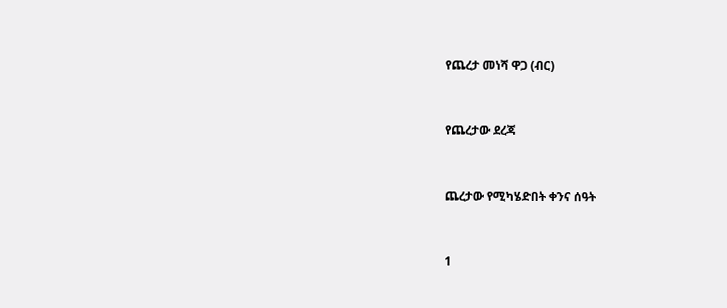የጨረታ መነሻ ዋጋ (ብር)



የጨረታው ደረጃ



ጨረታው የሚካሄድበት ቀንና ሰዓት



1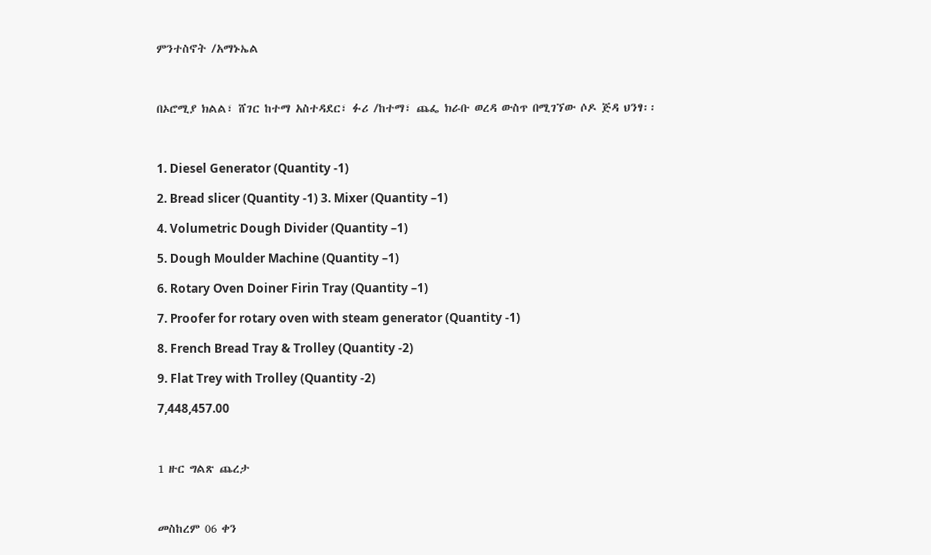ምንተስኖት /አማኑኤል



በኦሮሚያ ክልል፣ ሸገር ከተማ አስተዳደር፣ ፉሪ /ከተማ፣ ጨፌ ክራቡ ወረዳ ውስጥ በሚገኘው ሶዶ ጅዳ ህንፃ፡፡



1. Diesel Generator (Quantity -1)

2. Bread slicer (Quantity -1) 3. Mixer (Quantity –1)

4. Volumetric Dough Divider (Quantity –1)

5. Dough Moulder Machine (Quantity –1)

6. Rotary Oven Doiner Firin Tray (Quantity –1)

7. Proofer for rotary oven with steam generator (Quantity -1)

8. French Bread Tray & Trolley (Quantity -2)

9. Flat Trey with Trolley (Quantity -2)

7,448,457.00



1 ዙር ግልጽ ጨረታ



መስከረም 06 ቀን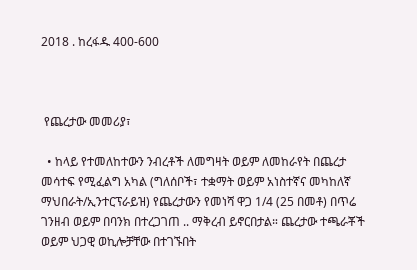2018 . ከረፋዱ 400-600



 የጨረታው መመሪያ፣

  • ከላይ የተመለከተውን ንብረቶች ለመግዛት ወይም ለመከራየት በጨረታ መሳተፍ የሚፈልግ አካል (ግለሰቦች፣ ተቋማት ወይም አነስተኛና መካከለኛ ማህበራት/ኢንተርፕራይዝ) የጨረታውን የመነሻ ዋጋ 1/4 (25 በመቶ) በጥሬ ገንዘብ ወይም በባንክ በተረጋገጠ .. ማቅረብ ይኖርበታል። ጨረታው ተጫራቾች ወይም ህጋዊ ወኪሎቻቸው በተገኙበት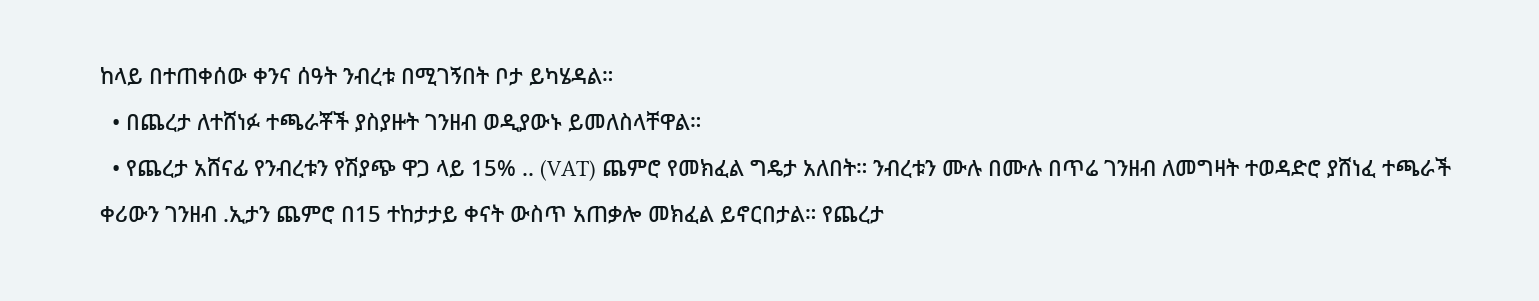ከላይ በተጠቀሰው ቀንና ሰዓት ንብረቱ በሚገኝበት ቦታ ይካሄዳል።
  • በጨረታ ለተሸነፉ ተጫራቾች ያስያዙት ገንዘብ ወዲያውኑ ይመለስላቸዋል።
  • የጨረታ አሸናፊ የንብረቱን የሽያጭ ዋጋ ላይ 15% .. (VAT) ጨምሮ የመክፈል ግዴታ አለበት። ንብረቱን ሙሉ በሙሉ በጥሬ ገንዘብ ለመግዛት ተወዳድሮ ያሸነፈ ተጫራች ቀሪውን ገንዘብ .ኢታን ጨምሮ በ15 ተከታታይ ቀናት ውስጥ አጠቃሎ መክፈል ይኖርበታል። የጨረታ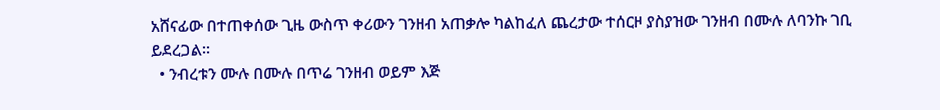አሸናፊው በተጠቀሰው ጊዜ ውስጥ ቀሪውን ገንዘብ አጠቃሎ ካልከፈለ ጨረታው ተሰርዞ ያስያዝው ገንዘብ በሙሉ ለባንኩ ገቢ ይደረጋል።
  • ንብረቱን ሙሉ በሙሉ በጥሬ ገንዘብ ወይም እጅ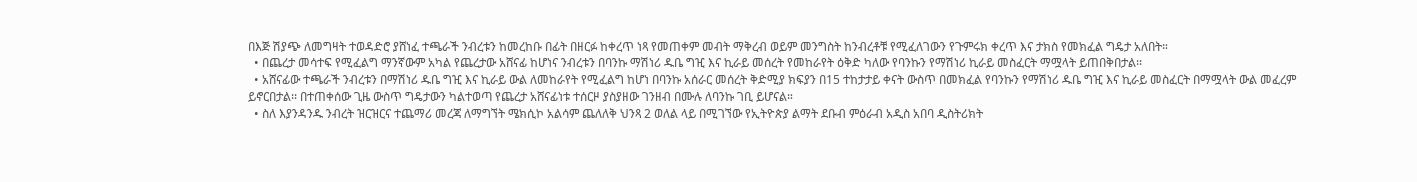በእጅ ሽያጭ ለመግዛት ተወዳድሮ ያሸነፈ ተጫራች ንብረቱን ከመረከቡ በፊት በዘርፉ ከቀረጥ ነጻ የመጠቀም መብት ማቅረብ ወይም መንግስት ከንብረቶቹ የሚፈለገውን የጉምሩክ ቀረጥ እና ታክስ የመክፈል ግዴታ አለበት።
  • በጨረታ መሳተፍ የሚፈልግ ማንኛውም አካል የጨረታው አሸናፊ ከሆነና ንብረቱን በባንኩ ማሽነሪ ዱቤ ግዢ እና ኪራይ መሰረት የመከራየት ዕቅድ ካለው የባንኩን የማሽነሪ ኪራይ መስፈርት ማሟላት ይጠበቅበታል፡፡
  • አሸናፊው ተጫራች ንብረቱን በማሽነሪ ዱቤ ግዢ እና ኪራይ ውል ለመከራየት የሚፈልግ ከሆነ በባንኩ አሰራር መሰረት ቅድሚያ ክፍያን በ15 ተከታታይ ቀናት ውስጥ በመክፈል የባንኩን የማሽነሪ ዱቤ ግዢ እና ኪራይ መስፈርት በማሟላት ውል መፈረም ይኖርበታል፡፡ በተጠቀሰው ጊዜ ውስጥ ግዴታውን ካልተወጣ የጨረታ አሸናፊነቱ ተሰርዞ ያስያዘው ገንዘብ በሙሉ ለባንኩ ገቢ ይሆናል።
  • ስለ እያንዳንዱ ንብረት ዝርዝርና ተጨማሪ መረጃ ለማግኘት ሜክሲኮ አልሳም ጨለለቅ ህንጻ 2 ወለል ላይ በሚገኘው የኢትዮጵያ ልማት ደቡብ ምዕራብ አዲስ አበባ ዲስትሪክት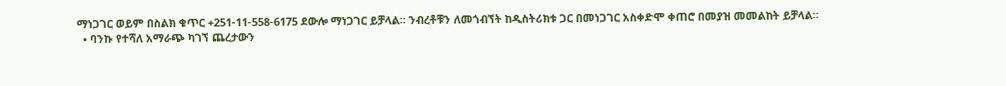ማነጋገር ወይም በስልክ ቁጥር +251-11-558-6175 ደውሎ ማነጋገር ይቻላል። ንብረቶቹን ለመጎብኘት ከዲስትሪክቱ ጋር በመነጋገር አስቀድሞ ቀጠሮ በመያዝ መመልከት ይቻላል።
  • ባንኩ የተሻለ አማራጭ ካገኘ ጨረታውን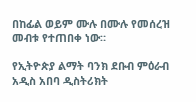በከፊል ወይም ሙሉ በሙሉ የመሰረዝ መብቱ የተጠበቀ ነው።

የኢትዮጵያ ልማት ባንክ ደቡብ ምዕራብ አዲስ አበባ ዲስትሪክት